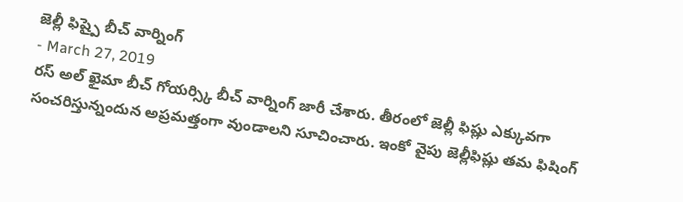జెల్లీ ఫిష్పై బీచ్ వార్నింగ్
- March 27, 2019
రస్ అల్ ఖైమా బీచ్ గోయర్స్కి బీచ్ వార్నింగ్ జారీ చేశారు. తీరంలో జెల్లీ ఫిష్లు ఎక్కువగా సంచరిస్తున్నందున అప్రమత్తంగా వుండాలని సూచించారు. ఇంకో వైపు జెల్లీఫిష్లు తమ ఫిషింగ్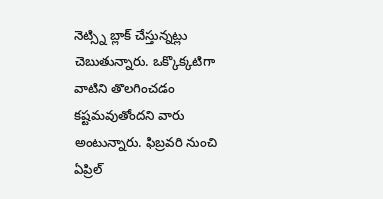నెట్స్ని బ్లాక్ చేస్తున్నట్లు చెబుతున్నారు. ఒక్కొక్కటిగా వాటిని తొలగించడం కష్టమవుతోందని వారు అంటున్నారు. ఫిబ్రవరి నుంచి ఏప్రిల్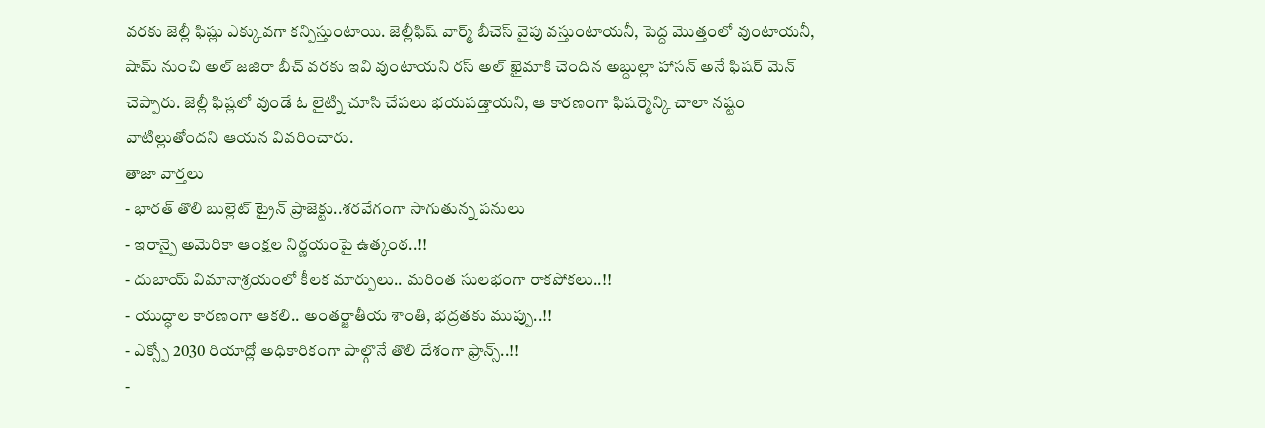వరకు జెల్లీ ఫిష్లు ఎక్కువగా కన్పిస్తుంటాయి. జెల్లీఫిష్ వార్మ్ బీచెస్ వైపు వస్తుంటాయనీ, పెద్ద మొత్తంలో వుంటాయనీ, షామ్ నుంచి అల్ జజిరా బీచ్ వరకు ఇవి వుంటాయని రస్ అల్ ఖైమాకి చెందిన అబ్దుల్లా హాసన్ అనే ఫిషర్ మెన్ చెప్పారు. జెల్లీ ఫిష్లలో వుండే ఓ లైట్ని చూసి చేపలు భయపడ్తాయని, ఆ కారణంగా ఫిషర్మెన్కి చాలా నష్టం వాటిల్లుతోందని ఆయన వివరించారు.
తాజా వార్తలు
- భారత్ తొలి బుల్లెట్ ట్రైన్ ప్రాజెక్టు..శరవేగంగా సాగుతున్న పనులు
- ఇరాన్పై అమెరికా ఆంక్షల నిర్ణయంపై ఉత్కంఠ..!!
- దుబాయ్ విమానాశ్రయంలో కీలక మార్పులు.. మరింత సులభంగా రాకపోకలు..!!
- యుద్ధాల కారణంగా ఆకలి.. అంతర్జాతీయ శాంతి, భద్రతకు ముప్పు..!!
- ఎక్స్పో 2030 రియాద్లో అధికారికంగా పాల్గొనే తొలి దేశంగా ఫ్రాన్స్..!!
-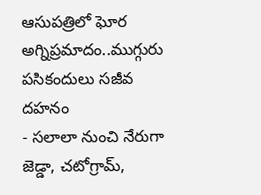ఆసుపత్రిలో ఘోర అగ్నిప్రమాదం..ముగ్గురు పసికందులు సజీవ దహనం
- సలాలా నుంచి నేరుగా జెడ్డా, చటోగ్రామ్,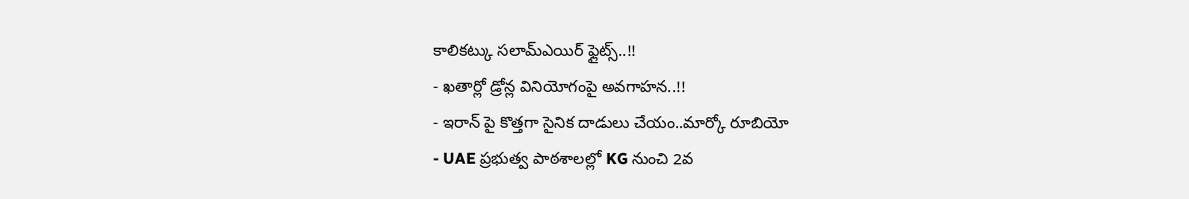కాలికట్కు సలామ్ఎయిర్ ఫ్లైట్స్..!!
- ఖతార్లో డ్రోన్ల వినియోగంపై అవగాహన..!!
- ఇరాన్ పై కొత్తగా సైనిక దాడులు చేయం..మార్కో రూబియో
- UAE ప్రభుత్వ పాఠశాలల్లో KG నుంచి 2వ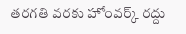తరగతి వరకు హోంవర్క్ రద్దు